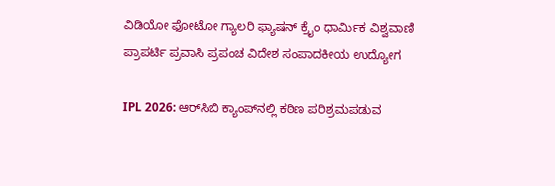ವಿಡಿಯೋ ಫೋಟೋ ಗ್ಯಾಲರಿ ಫ್ಯಾಷನ್ ಕ್ರೈಂ ಧಾರ್ಮಿಕ ವಿಶ್ವವಾಣಿ ಪ್ರಾಪರ್ಟಿ ಪ್ರವಾಸಿ ಪ್ರಪಂಚ ವಿದೇಶ ಸಂಪಾದಕೀಯ ಉದ್ಯೋಗ

IPL 2026: ಆರ್‌ಸಿಬಿ ಕ್ಯಾಂಪ್‌ನಲ್ಲಿ ಕಠಿಣ ಪರಿಶ್ರಮಪಡುವ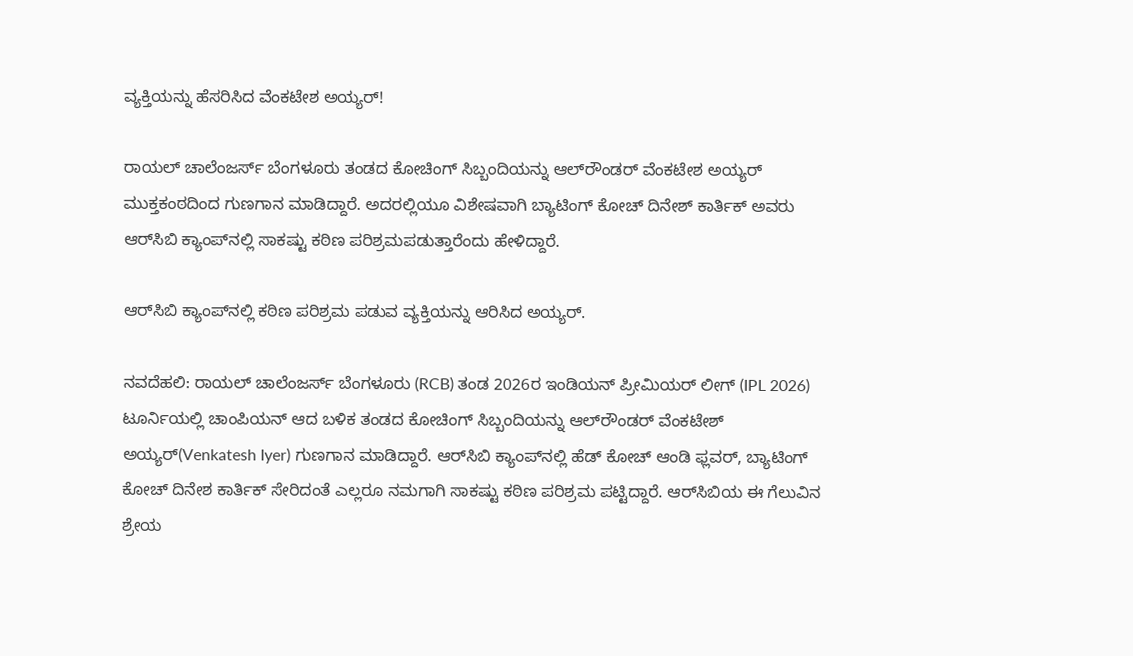ವ್ಯಕ್ತಿಯನ್ನು ಹೆಸರಿಸಿದ ವೆಂಕಟೇಶ ಅಯ್ಯರ್!

ರಾಯಲ್‌ ಚಾಲೆಂಜರ್ಸ್‌ ಬೆಂಗಳೂರು ತಂಡದ ಕೋಚಿಂಗ್‌ ಸಿಬ್ಬಂದಿಯನ್ನು ಆಲ್‌ರೌಂಡರ್‌ ವೆಂಕಟೇಶ ಅಯ್ಯರ್‌ ಮುಕ್ತಕಂಠದಿಂದ ಗುಣಗಾನ ಮಾಡಿದ್ದಾರೆ. ಅದರಲ್ಲಿಯೂ ವಿಶೇಷವಾಗಿ ಬ್ಯಾಟಿಂಗ್‌ ಕೋಚ್‌ ದಿನೇಶ್‌ ಕಾರ್ತಿಕ್‌ ಅವರು ಆರ್‌ಸಿಬಿ ಕ್ಯಾಂಪ್‌ನಲ್ಲಿ ಸಾಕಷ್ಟು ಕಠಿಣ ಪರಿಶ್ರಮಪಡುತ್ತಾರೆಂದು ಹೇಳಿದ್ದಾರೆ.

ಆರ್‌ಸಿಬಿ ಕ್ಯಾಂಪ್‌ನಲ್ಲಿ ಕಠಿಣ ಪರಿಶ್ರಮ ಪಡುವ ವ್ಯಕ್ತಿಯನ್ನು ಆರಿಸಿದ ಅಯ್ಯರ್‌.

ನವದೆಹಲಿ: ರಾಯಲ್‌ ಚಾಲೆಂಜರ್ಸ್‌ ಬೆಂಗಳೂರು (RCB) ತಂಡ 2026ರ ಇಂಡಿಯನ್‌ ಪ್ರೀಮಿಯರ್‌ ಲೀಗ್‌ (IPL 2026) ಟೂರ್ನಿಯಲ್ಲಿ ಚಾಂಪಿಯನ್‌ ಆದ ಬಳಿಕ ತಂಡದ ಕೋಚಿಂಗ್‌ ಸಿಬ್ಬಂದಿಯನ್ನು ಆಲ್‌ರೌಂಡರ್‌ ವೆಂಕಟೇಶ್‌ ಅಯ್ಯರ್‌(Venkatesh Iyer) ಗುಣಗಾನ ಮಾಡಿದ್ದಾರೆ. ಆರ್‌ಸಿಬಿ ಕ್ಯಾಂಪ್‌ನಲ್ಲಿ ಹೆಡ್‌ ಕೋಚ್‌ ಆಂಡಿ ಫ್ಲವರ್‌, ಬ್ಯಾಟಿಂಗ್‌ ಕೋಚ್‌ ದಿನೇಶ ಕಾರ್ತಿಕ್‌ ಸೇರಿದಂತೆ ಎಲ್ಲರೂ ನಮಗಾಗಿ ಸಾಕಷ್ಟು ಕಠಿಣ ಪರಿಶ್ರಮ ಪಟ್ಟಿದ್ದಾರೆ. ಆರ್‌ಸಿಬಿಯ ಈ ಗೆಲುವಿನ ಶ್ರೇಯ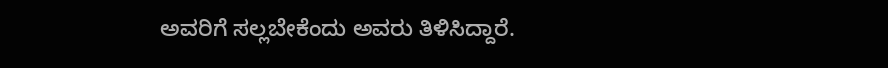ಅವರಿಗೆ ಸಲ್ಲಬೇಕೆಂದು ಅವರು ತಿಳಿಸಿದ್ದಾರೆ.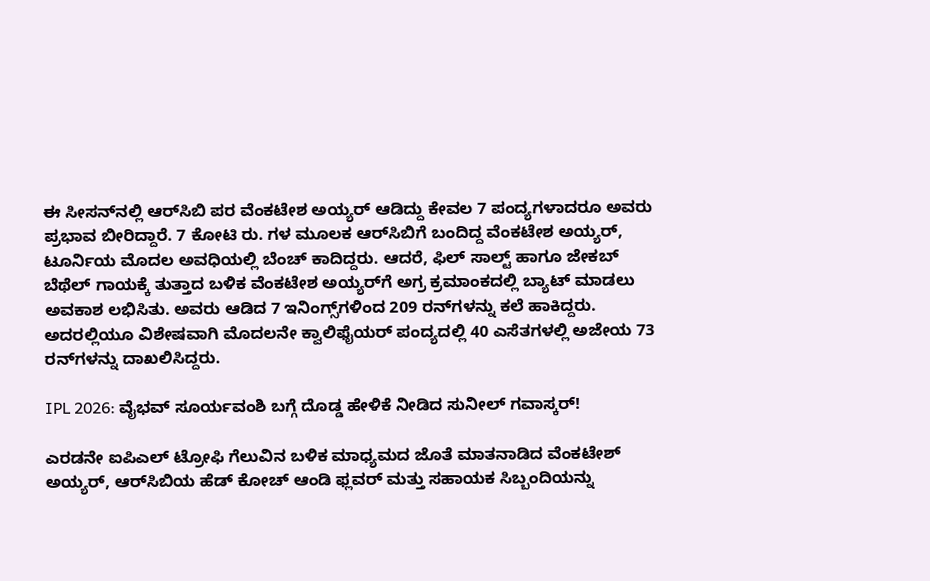ಈ ಸೀಸನ್‌ನಲ್ಲಿ ಆರ್‌ಸಿಬಿ ಪರ ವೆಂಕಟೇಶ ಅಯ್ಯರ್‌ ಆಡಿದ್ದು ಕೇವಲ 7 ಪಂದ್ಯಗಳಾದರೂ ಅವರು ಪ್ರಭಾವ ಬೀರಿದ್ದಾರೆ. 7 ಕೋಟಿ ರು. ಗಳ ಮೂಲಕ ಆರ್‌ಸಿಬಿಗೆ ಬಂದಿದ್ದ ವೆಂಕಟೇಶ ಅಯ್ಯರ್‌, ಟೂರ್ನಿಯ ಮೊದಲ ಅವಧಿಯಲ್ಲಿ ಬೆಂಚ್‌ ಕಾದಿದ್ದರು. ಆದರೆ, ಫಿಲ್‌ ಸಾಲ್ಟ್‌ ಹಾಗೂ ಜೇಕಬ್‌ ಬೆಥೆಲ್‌ ಗಾಯಕ್ಕೆ ತುತ್ತಾದ ಬಳಿಕ ವೆಂಕಟೇಶ ಅಯ್ಯರ್‌ಗೆ ಅಗ್ರ ಕ್ರಮಾಂಕದಲ್ಲಿ ಬ್ಯಾಟ್‌ ಮಾಡಲು ಅವಕಾಶ ಲಭಿಸಿತು. ಅವರು ಆಡಿದ 7 ಇನಿಂಗ್ಸ್‌ಗಳಿಂದ 209 ರನ್‌ಗಳನ್ನು ಕಲೆ ಹಾಕಿದ್ದರು. ಅದರಲ್ಲಿಯೂ ವಿಶೇಷವಾಗಿ ಮೊದಲನೇ ಕ್ವಾಲಿಫೈಯರ್‌ ಪಂದ್ಯದಲ್ಲಿ 40 ಎಸೆತಗಳಲ್ಲಿ ಅಜೇಯ 73 ರನ್‌ಗಳನ್ನು ದಾಖಲಿಸಿದ್ದರು.

IPL 2026: ವೈಭವ್‌ ಸೂರ್ಯವಂಶಿ ಬಗ್ಗೆ ದೊಡ್ಡ ಹೇಳಿಕೆ ನೀಡಿದ ಸುನೀಲ್‌ ಗವಾಸ್ಕರ್‌!

ಎರಡನೇ ಐಪಿಎಲ್‌ ಟ್ರೋಫಿ ಗೆಲುವಿನ ಬಳಿಕ ಮಾಧ್ಯಮದ ಜೊತೆ ಮಾತನಾಡಿದ ವೆಂಕಟೇಶ್‌ ಅಯ್ಯರ್‌, ಆರ್‌ಸಿಬಿಯ ಹೆಡ್‌ ಕೋಚ್‌ ಆಂಡಿ ಫ್ಲವರ್‌ ಮತ್ತು ಸಹಾಯಕ ಸಿಬ್ಬಂದಿಯನ್ನು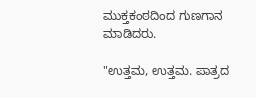ಮುಕ್ತಕಂಠದಿಂದ ಗುಣಗಾನ ಮಾಡಿದರು.

"ಉತ್ತಮ, ಉತ್ತಮ. ಪಾತ್ರದ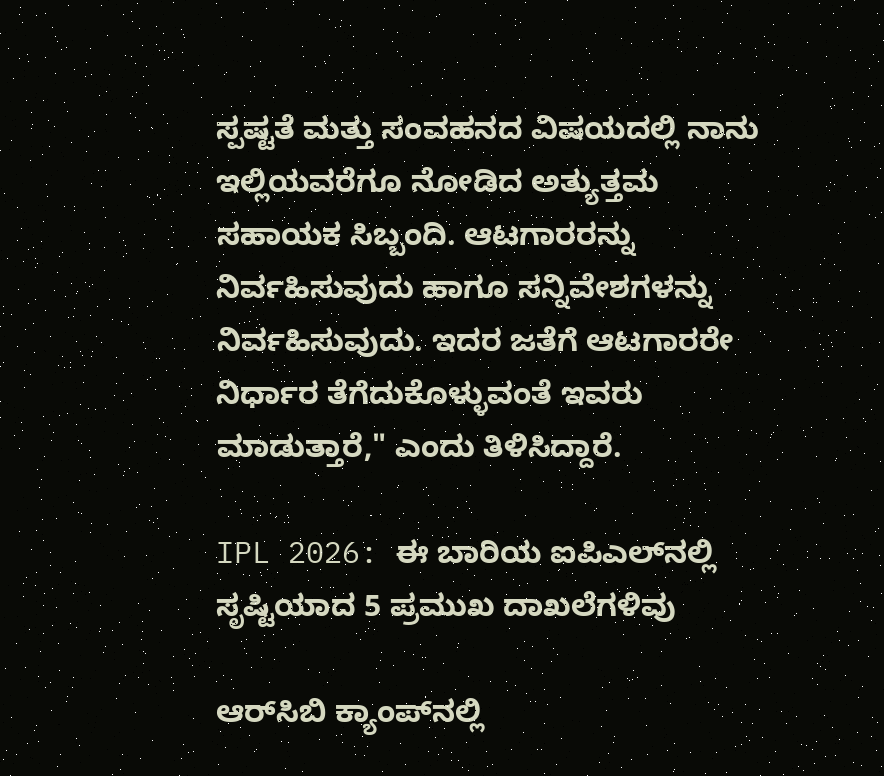ಸ್ಪಷ್ಟತೆ ಮತ್ತು ಸಂವಹನದ ವಿಷಯದಲ್ಲಿ ನಾನು ಇಲ್ಲಿಯವರೆಗೂ ನೋಡಿದ ಅತ್ಯುತ್ತಮ ಸಹಾಯಕ ಸಿಬ್ಬಂದಿ. ಆಟಗಾರರನ್ನು ನಿರ್ವಹಿಸುವುದು ಹಾಗೂ ಸನ್ನಿವೇಶಗಳನ್ನು ನಿರ್ವಹಿಸುವುದು. ಇದರ ಜತೆಗೆ ಆಟಗಾರರೇ ನಿರ್ಧಾರ ತೆಗೆದುಕೊಳ್ಳುವಂತೆ ಇವರು ಮಾಡುತ್ತಾರೆ," ಎಂದು ತಿಳಿಸಿದ್ದಾರೆ.

IPL 2026: ಈ ಬಾರಿಯ ಐಪಿಎಲ್‌ನಲ್ಲಿ ಸೃಷ್ಟಿಯಾದ 5 ಪ್ರಮುಖ ದಾಖಲೆಗಳಿವು

ಆರ್‌ಸಿಬಿ ಕ್ಯಾಂಪ್‌ನಲ್ಲಿ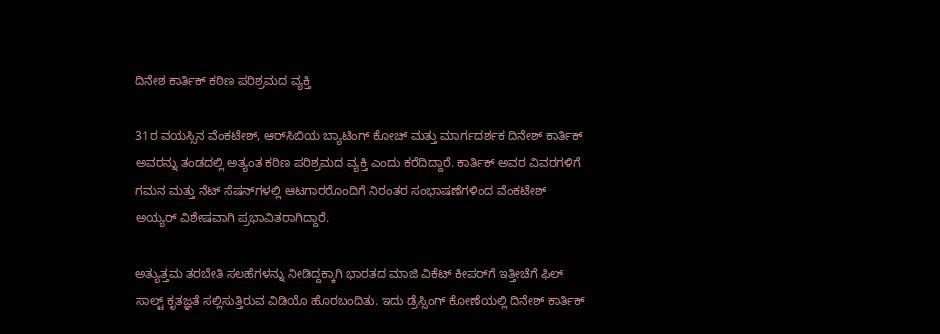ದಿನೇಶ ಕಾರ್ತಿಕ್‌ ಕಠಿಣ ಪರಿಶ್ರಮದ ವ್ಯಕ್ತಿ

31ರ ವಯಸ್ಸಿನ ವೆಂಕಟೇಶ್, ಆರ್‌ಸಿಬಿಯ ಬ್ಯಾಟಿಂಗ್ ಕೋಚ್ ಮತ್ತು ಮಾರ್ಗದರ್ಶಕ ದಿನೇಶ್ ಕಾರ್ತಿಕ್ ಅವರನ್ನು ತಂಡದಲ್ಲಿ ಅತ್ಯಂತ ಕಠಿಣ ಪರಿಶ್ರಮದ ವ್ಯಕ್ತಿ ಎಂದು ಕರೆದಿದ್ದಾರೆ. ಕಾರ್ತಿಕ್ ಅವರ ವಿವರಗಳಿಗೆ ಗಮನ ಮತ್ತು ನೆಟ್ ಸೆಷನ್‌ಗಳಲ್ಲಿ ಆಟಗಾರರೊಂದಿಗೆ ನಿರಂತರ ಸಂಭಾಷಣೆಗಳಿಂದ ವೆಂಕಟೇಶ್ ಅಯ್ಯರ್ ವಿಶೇಷವಾಗಿ ಪ್ರಭಾವಿತರಾಗಿದ್ದಾರೆ.

ಅತ್ಯುತ್ತಮ ತರಬೇತಿ ಸಲಹೆಗಳನ್ನು ನೀಡಿದ್ದಕ್ಕಾಗಿ ಭಾರತದ ಮಾಜಿ ವಿಕೆಟ್ ಕೀಪರ್‌ಗೆ ಇತ್ತೀಚೆಗೆ ಫಿಲ್‌ ಸಾಲ್ಟ್‌ ಕೃತಜ್ಞತೆ ಸಲ್ಲಿಸುತ್ತಿರುವ ವಿಡಿಯೊ ಹೊರಬಂದಿತು. ಇದು ಡ್ರೆಸ್ಸಿಂಗ್ ಕೋಣೆಯಲ್ಲಿ ದಿನೇಶ್ ಕಾರ್ತಿಕ್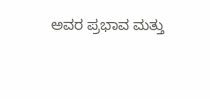ಅವರ ಪ್ರಭಾವ ಮತ್ತು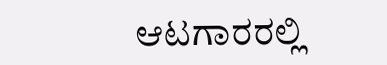ಆಟಗಾರರಲ್ಲಿ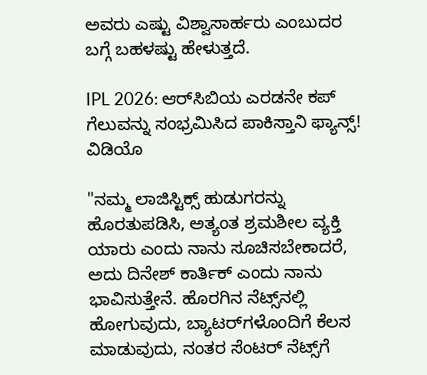ಅವರು ಎಷ್ಟು ವಿಶ್ವಾಸಾರ್ಹರು ಎಂಬುದರ ಬಗ್ಗೆ ಬಹಳಷ್ಟು ಹೇಳುತ್ತದೆ.

IPL 2026: ಆರ್‌ಸಿಬಿಯ ಎರಡನೇ ಕಪ್‌ ಗೆಲುವನ್ನು ಸಂಭ್ರಮಿಸಿದ ಪಾಕಿಸ್ತಾನಿ ಫ್ಯಾನ್ಸ್‌! ವಿಡಿಯೊ

"ನಮ್ಮ ಲಾಜಿಸ್ಟಿಕ್ಸ್ ಹುಡುಗರನ್ನು ಹೊರತುಪಡಿಸಿ, ಅತ್ಯಂತ ಶ್ರಮಶೀಲ ವ್ಯಕ್ತಿ ಯಾರು ಎಂದು ನಾನು ಸೂಚಿಸಬೇಕಾದರೆ, ಅದು ದಿನೇಶ್ ಕಾರ್ತಿಕ್ ಎಂದು ನಾನು ಭಾವಿಸುತ್ತೇನೆ. ಹೊರಗಿನ ನೆಟ್ಸ್‌ನಲ್ಲಿ ಹೋಗುವುದು, ಬ್ಯಾಟರ್‌ಗಳೊಂದಿಗೆ ಕೆಲಸ ಮಾಡುವುದು, ನಂತರ ಸೆಂಟರ್ ನೆಟ್ಸ್‌ಗೆ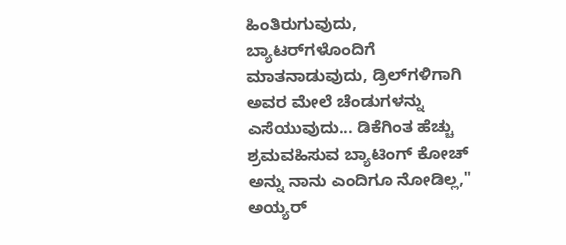ಹಿಂತಿರುಗುವುದು, ಬ್ಯಾಟರ್‌ಗಳೊಂದಿಗೆ ಮಾತನಾಡುವುದು, ಡ್ರಿಲ್‌ಗಳಿಗಾಗಿ ಅವರ ಮೇಲೆ ಚೆಂಡುಗಳನ್ನು ಎಸೆಯುವುದು... ಡಿಕೆಗಿಂತ ಹೆಚ್ಚು ಶ್ರಮವಹಿಸುವ ಬ್ಯಾಟಿಂಗ್ ಕೋಚ್ ಅನ್ನು ನಾನು ಎಂದಿಗೂ ನೋಡಿಲ್ಲ," ಅಯ್ಯರ್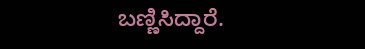ಬಣ್ಣಿಸಿದ್ದಾರೆ.